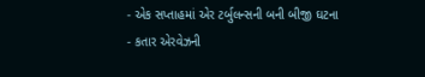- એક સપ્તાહમાં એર ટર્બુલન્સની બની બીજી ઘટના
- કતાર એરવેઝની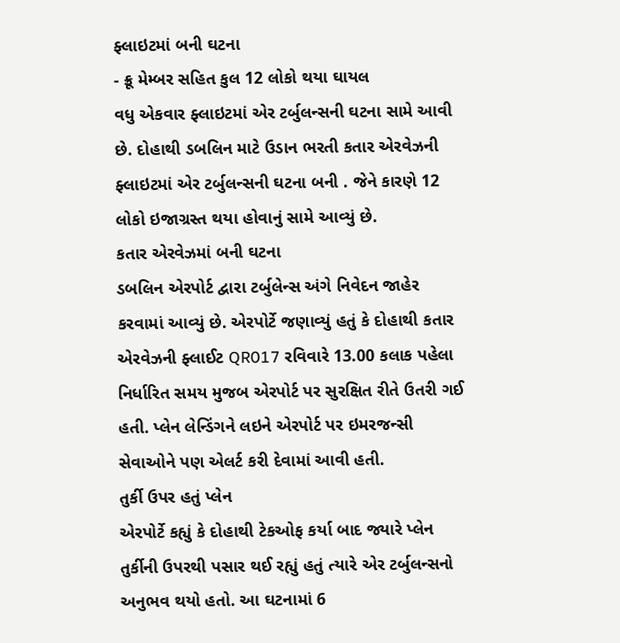ફ્લાઇટમાં બની ઘટના
- ક્રૂ મેમ્બર સહિત કુલ 12 લોકો થયા ઘાયલ
વધુ એકવાર ફ્લાઇટમાં એર ટર્બુલન્સની ઘટના સામે આવી છે. દોહાથી ડબલિન માટે ઉડાન ભરતી કતાર એરવેઝની ફ્લાઇટમાં એર ટર્બુલન્સની ઘટના બની . જેને કારણે 12 લોકો ઇજાગ્રસ્ત થયા હોવાનું સામે આવ્યું છે.
કતાર એરવેઝમાં બની ઘટના
ડબલિન એરપોર્ટ દ્વારા ટર્બુલેન્સ અંગે નિવેદન જાહેર કરવામાં આવ્યું છે. એરપોર્ટે જણાવ્યું હતું કે દોહાથી કતાર એરવેઝની ફ્લાઈટ QR017 રવિવારે 13.00 કલાક પહેલા નિર્ધારિત સમય મુજબ એરપોર્ટ પર સુરક્ષિત રીતે ઉતરી ગઈ હતી. પ્લેન લેન્ડિંગને લઇને એરપોર્ટ પર ઇમરજન્સી સેવાઓને પણ એલર્ટ કરી દેવામાં આવી હતી.
તુર્કી ઉપર હતું પ્લેન
એરપોર્ટે કહ્યું કે દોહાથી ટેકઓફ કર્યા બાદ જ્યારે પ્લેન તુર્કીની ઉપરથી પસાર થઈ રહ્યું હતું ત્યારે એર ટર્બુલન્સનો અનુભવ થયો હતો. આ ઘટનામાં 6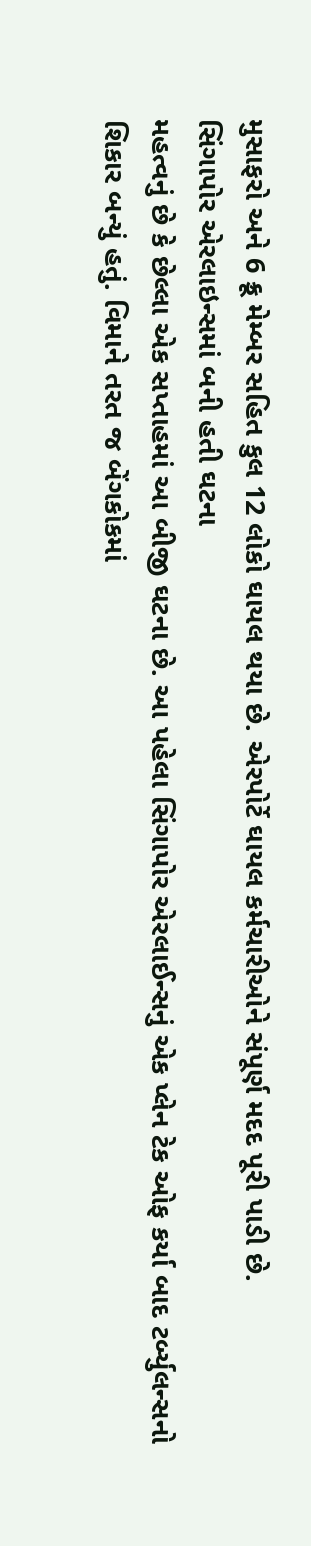મુસાફરો અને 6 ક્રૂ મેમ્બર સહિત કુલ 12 લોકો ઘાયલ થયા છે. એરપોર્ટે ઘાયલ કર્મચારીઓને સંપૂર્ણ મદદ પૂરી પાડી છે.
સિંગાપોર એરલાઇન્સમાં બની હતી ઘટના
મહત્વનું છે કે છેલ્લા એક સપ્તાહમાં આ બીજી ઘટના છે. આ પહેલા સિંગાપોર એરલાઈન્સનું એક પ્લેન ટેક ઓફ કર્યા બાદ ટર્બ્યુલન્સનો શિકાર બન્યું હતું. વિમાને તરત જ બેંગકોકમાં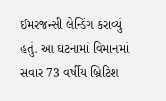ઈમરજન્સી લેન્ડિંગ કરાવ્યું હતું. આ ઘટનામાં વિમાનમાં સવાર 73 વર્ષીય બ્રિટિશ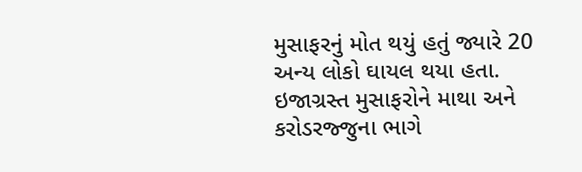મુસાફરનું મોત થયું હતું જ્યારે 20 અન્ય લોકો ઘાયલ થયા હતા. ઇજાગ્રસ્ત મુસાફરોને માથા અને કરોડરજ્જુના ભાગે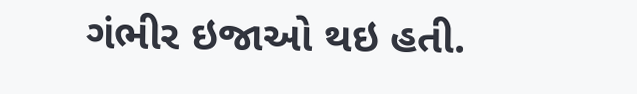ગંભીર ઇજાઓ થઇ હતી.